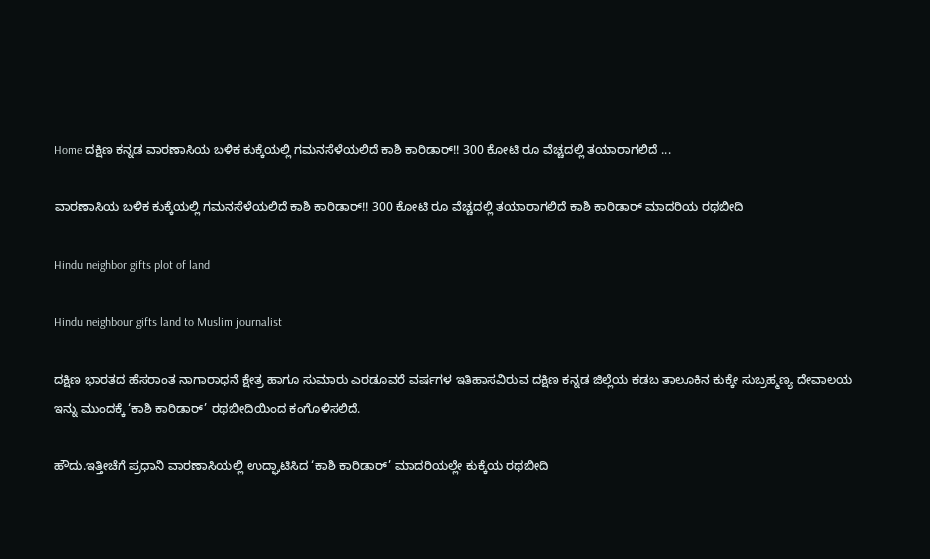Home ದಕ್ಷಿಣ ಕನ್ನಡ ವಾರಣಾಸಿಯ ಬಳಿಕ ಕುಕ್ಕೆಯಲ್ಲಿ ಗಮನಸೆಳೆಯಲಿದೆ ಕಾಶಿ ಕಾರಿಡಾರ್!! 300 ಕೋಟಿ ರೂ ವೆಚ್ಚದಲ್ಲಿ ತಯಾರಾಗಲಿದೆ ...

ವಾರಣಾಸಿಯ ಬಳಿಕ ಕುಕ್ಕೆಯಲ್ಲಿ ಗಮನಸೆಳೆಯಲಿದೆ ಕಾಶಿ ಕಾರಿಡಾರ್!! 300 ಕೋಟಿ ರೂ ವೆಚ್ಚದಲ್ಲಿ ತಯಾರಾಗಲಿದೆ ಕಾಶಿ ಕಾರಿಡಾರ್ ಮಾದರಿಯ ರಥಬೀದಿ

Hindu neighbor gifts plot of land

Hindu neighbour gifts land to Muslim journalist

ದಕ್ಷಿಣ ಭಾರತದ ಹೆಸರಾಂತ ನಾಗಾರಾಧನೆ ಕ್ಷೇತ್ರ ಹಾಗೂ ಸುಮಾರು ಎರಡೂವರೆ ವರ್ಷಗಳ ಇತಿಹಾಸವಿರುವ ದಕ್ಷಿಣ ಕನ್ನಡ ಜಿಲ್ಲೆಯ ಕಡಬ ತಾಲೂಕಿನ ಕುಕ್ಕೇ ಸುಬ್ರಹ್ಮಣ್ಯ ದೇವಾಲಯ ಇನ್ನು ಮುಂದಕ್ಕೆ ‘ಕಾಶಿ ಕಾರಿಡಾರ್’ ರಥಬೀದಿಯಿಂದ ಕಂಗೊಳಿಸಲಿದೆ.

ಹೌದು.ಇತ್ತೀಚೆಗೆ ಪ್ರಧಾನಿ ವಾರಣಾಸಿಯಲ್ಲಿ ಉದ್ಘಾಟಿಸಿದ ‘ಕಾಶಿ ಕಾರಿಡಾರ್’ ಮಾದರಿಯಲ್ಲೇ ಕುಕ್ಕೆಯ ರಥಬೀದಿ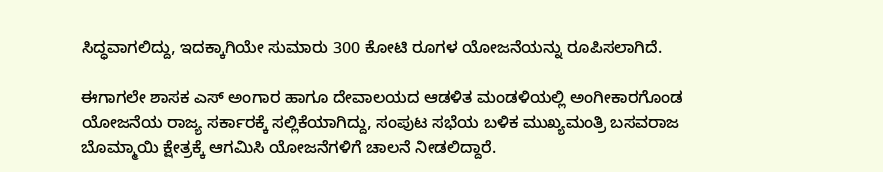ಸಿದ್ಧವಾಗಲಿದ್ದು, ಇದಕ್ಕಾಗಿಯೇ ಸುಮಾರು 300 ಕೋಟಿ ರೂಗಳ ಯೋಜನೆಯನ್ನು ರೂಪಿಸಲಾಗಿದೆ.

ಈಗಾಗಲೇ ಶಾಸಕ ಎಸ್ ಅಂಗಾರ ಹಾಗೂ ದೇವಾಲಯದ ಆಡಳಿತ ಮಂಡಳಿಯಲ್ಲಿ ಅಂಗೀಕಾರಗೊಂಡ ಯೋಜನೆಯ ರಾಜ್ಯ ಸರ್ಕಾರಕ್ಕೆ ಸಲ್ಲಿಕೆಯಾಗಿದ್ದು, ಸಂಪುಟ ಸಭೆಯ ಬಳಿಕ ಮುಖ್ಯಮಂತ್ರಿ ಬಸವರಾಜ ಬೊಮ್ಮಾಯಿ ಕ್ಷೇತ್ರಕ್ಕೆ ಆಗಮಿಸಿ ಯೋಜನೆಗಳಿಗೆ ಚಾಲನೆ ನೀಡಲಿದ್ದಾರೆ.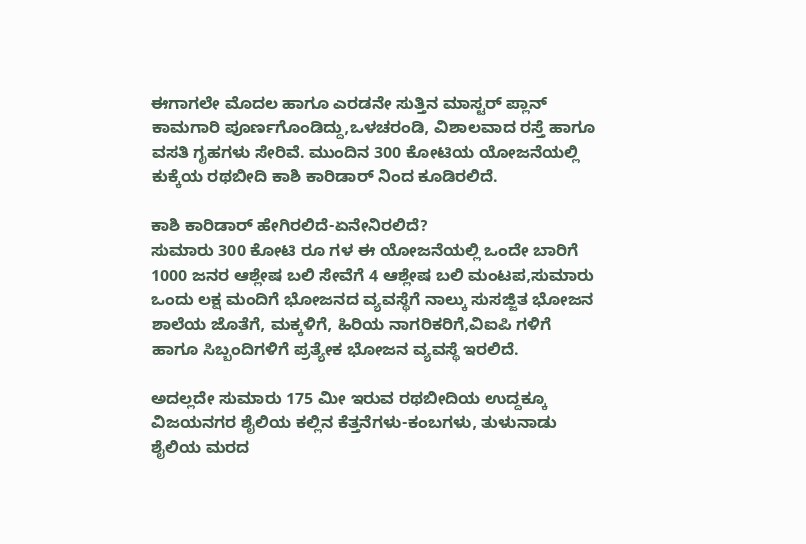ಈಗಾಗಲೇ ಮೊದಲ ಹಾಗೂ ಎರಡನೇ ಸುತ್ತಿನ ಮಾಸ್ಟರ್ ಪ್ಲಾನ್ ಕಾಮಗಾರಿ ಪೂರ್ಣಗೊಂಡಿದ್ದು,ಒಳಚರಂಡಿ, ವಿಶಾಲವಾದ ರಸ್ತೆ ಹಾಗೂ ವಸತಿ ಗೃಹಗಳು ಸೇರಿವೆ. ಮುಂದಿನ 300 ಕೋಟಿಯ ಯೋಜನೆಯಲ್ಲಿ ಕುಕ್ಕೆಯ ರಥಬೀದಿ ಕಾಶಿ ಕಾರಿಡಾರ್ ನಿಂದ ಕೂಡಿರಲಿದೆ.

ಕಾಶಿ ಕಾರಿಡಾರ್ ಹೇಗಿರಲಿದೆ-ಏನೇನಿರಲಿದೆ?
ಸುಮಾರು 300 ಕೋಟಿ ರೂ ಗಳ ಈ ಯೋಜನೆಯಲ್ಲಿ ಒಂದೇ ಬಾರಿಗೆ 1000 ಜನರ ಆಶ್ಲೇಷ ಬಲಿ ಸೇವೆಗೆ 4 ಆಶ್ಲೇಷ ಬಲಿ ಮಂಟಪ,ಸುಮಾರು ಒಂದು ಲಕ್ಷ ಮಂದಿಗೆ ಭೋಜನದ ವ್ಯವಸ್ಥೆಗೆ ನಾಲ್ಕು ಸುಸಜ್ಜಿತ ಭೋಜನ ಶಾಲೆಯ ಜೊತೆಗೆ, ಮಕ್ಕಳಿಗೆ, ಹಿರಿಯ ನಾಗರಿಕರಿಗೆ,ವಿಐಪಿ ಗಳಿಗೆ ಹಾಗೂ ಸಿಬ್ಬಂದಿಗಳಿಗೆ ಪ್ರತ್ಯೇಕ ಭೋಜನ ವ್ಯವಸ್ಥೆ ಇರಲಿದೆ.

ಅದಲ್ಲದೇ ಸುಮಾರು 175 ಮೀ ಇರುವ ರಥಬೀದಿಯ ಉದ್ದಕ್ಕೂ ವಿಜಯನಗರ ಶೈಲಿಯ ಕಲ್ಲಿನ ಕೆತ್ತನೆಗಳು-ಕಂಬಗಳು, ತುಳುನಾಡು ಶೈಲಿಯ ಮರದ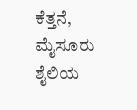ಕೆತ್ತನೆ, ಮೈಸೂರು ಶೈಲಿಯ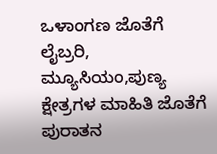ಒಳಾಂಗಣ ಜೊತೆಗೆ ಲೈಬ್ರರಿ, ಮ್ಯೂಸಿಯಂ,ಪುಣ್ಯ ಕ್ಷೇತ್ರಗಳ ಮಾಹಿತಿ ಜೊತೆಗೆ ಪುರಾತನ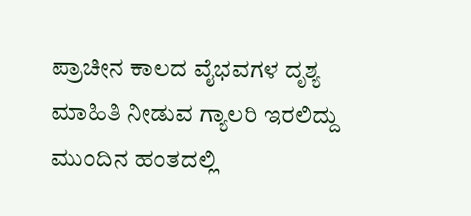ಪ್ರಾಚೀನ ಕಾಲದ ವೈಭವಗಳ ದೃಶ್ಯ ಮಾಹಿತಿ ನೀಡುವ ಗ್ಯಾಲರಿ ಇರಲಿದ್ದು ಮುಂದಿನ ಹಂತದಲ್ಲಿ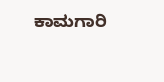ಕಾಮಗಾರಿ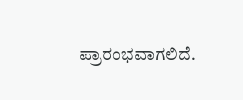ಪ್ರಾರಂಭವಾಗಲಿದೆ.